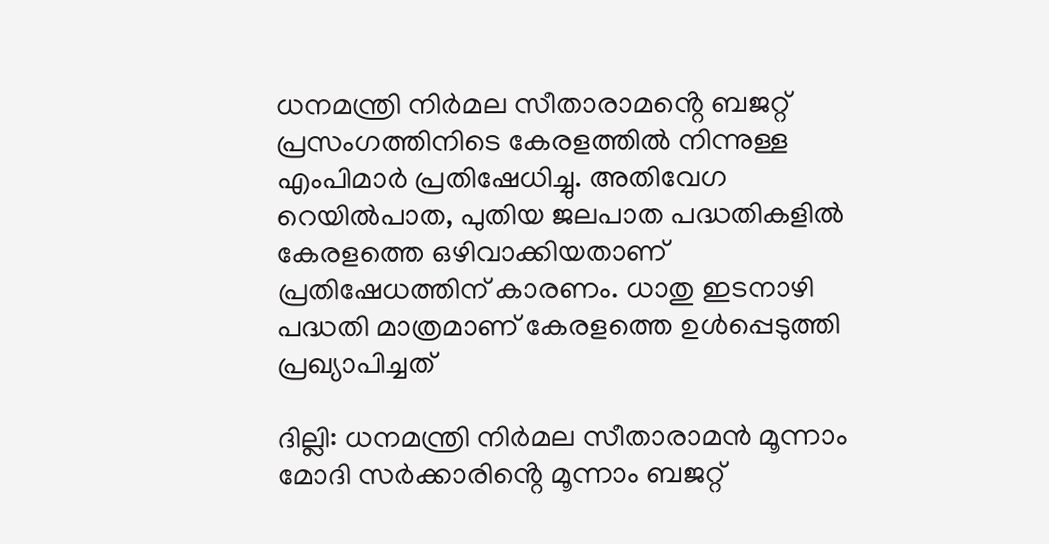ധനമന്ത്രി നിർമല സീതാരാമൻ്റെ ബജറ്റ് പ്രസംഗത്തിനിടെ കേരളത്തിൽ നിന്നുള്ള എംപിമാർ പ്രതിഷേധിച്ചു. അതിവേഗ റെയിൽപാത, പുതിയ ജലപാത പദ്ധതികളിൽ കേരളത്തെ ഒഴിവാക്കിയതാണ് പ്രതിഷേധത്തിന് കാരണം. ധാതു ഇടനാഴി പദ്ധതി മാത്രമാണ് കേരളത്തെ ഉൾപ്പെടുത്തി പ്രഖ്യാപിച്ചത്

ദില്ലി: ധനമന്ത്രി നിർമല സീതാരാമൻ മൂന്നാം മോദി സർക്കാരിൻ്റെ മൂന്നാം ബജറ്റ്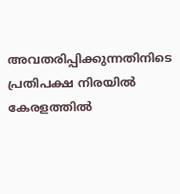അവതരിപ്പിക്കുന്നതിനിടെ പ്രതിപക്ഷ നിരയിൽ കേരളത്തിൽ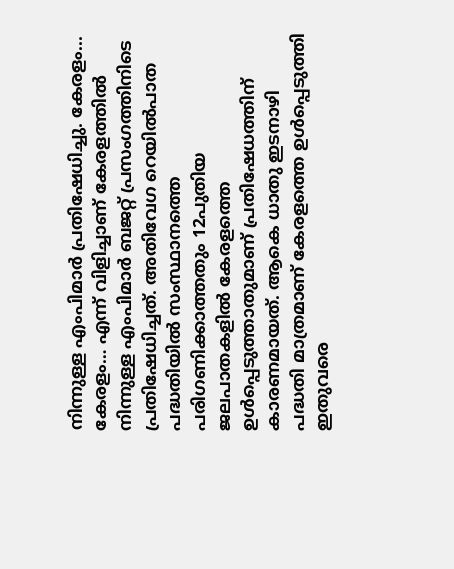നിന്നുള്ള എംപിമാർ പ്രതിഷേധിച്ചു. കേരളം... കേരളം… എന്ന് വിളിച്ചാണ് കേരളത്തിൽ നിന്നുള്ള എംപിമാർ ബജറ്റ് പ്രസംഗത്തിനിടെ പ്രതിഷേധിച്ചത്. അതിവേഗ റെയിൽപാത പദ്ധതിയിൽ സംസ്ഥാനത്തെ പരിഗണിക്കാത്തതും 12പുതിയ ജലപാതകളിൽ കേരളത്തെ ഉൾപ്പെടുത്താതുമാണ് പ്രതിഷേധത്തിന് കാരണമായത്. ആകെ ധാതു ഇടനാഴി പദ്ധതി മാത്രമാണ് കേരളത്തെ ഉൾപ്പെടുത്തി ഇതുവരെ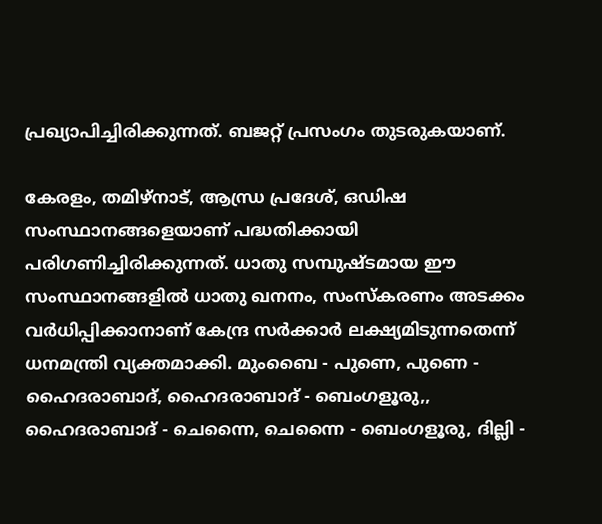പ്രഖ്യാപിച്ചിരിക്കുന്നത്. ബജറ്റ് പ്രസംഗം തുടരുകയാണ്.

കേരളം, തമിഴ്‌നാട്, ആന്ധ്ര പ്രദേശ്, ഒഡിഷ സംസ്ഥാനങ്ങളെയാണ് പദ്ധതിക്കായി പരിഗണിച്ചിരിക്കുന്നത്. ധാതു സമ്പുഷ്ടമായ ഈ സംസ്ഥാനങ്ങളിൽ ധാതു ഖനനം, സംസ്കരണം അടക്കം വർധിപ്പിക്കാനാണ് കേന്ദ്ര സർക്കാർ ലക്ഷ്യമിടുന്നതെന്ന് ധനമന്ത്രി വ്യക്തമാക്കി. മുംബൈ - പുണെ, പുണെ - ഹൈദരാബാദ്, ഹൈദരാബാദ് - ബെംഗളൂരു,, ഹൈദരാബാദ് - ചെന്നൈ, ചെന്നൈ - ബെംഗളൂരു, ദില്ലി -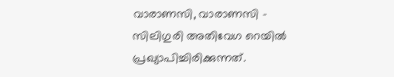വാരാണസി, വാരാണസി - സിലിഗുരി അതിവേഗ റെയിൽ പ്രഖ്യാപിച്ചിരിക്കുന്നത്.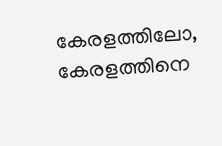കേരളത്തിലോ, കേരളത്തിനെ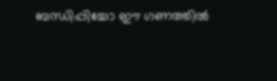ബന്ധിപ്പിച്ചോ ഈ ഗണത്തിൽ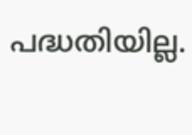പദ്ധതിയില്ല.